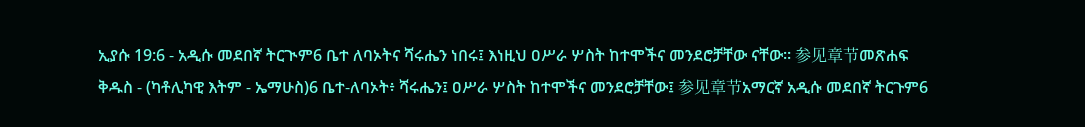ኢያሱ 19:6 - አዲሱ መደበኛ ትርጒም6 ቤተ ለባኦትና ሻሩሔን ነበሩ፤ እነዚህ ዐሥራ ሦስት ከተሞችና መንደሮቻቸው ናቸው። 参见章节መጽሐፍ ቅዱስ - (ካቶሊካዊ እትም - ኤማሁስ)6 ቤተ-ለባኦት፥ ሻሩሔን፤ ዐሥራ ሦስት ከተሞችና መንደሮቻቸው፤ 参见章节አማርኛ አዲሱ መደበኛ ትርጉም6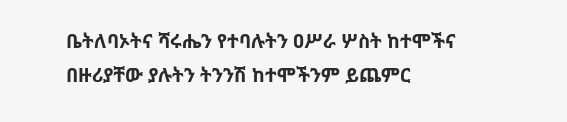ቤትለባኦትና ሻሩሔን የተባሉትን ዐሥራ ሦስት ከተሞችና በዙሪያቸው ያሉትን ትንንሽ ከተሞችንም ይጨምር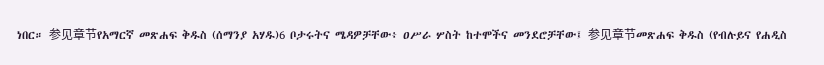ነበር። 参见章节የአማርኛ መጽሐፍ ቅዱስ (ሰማንያ አሃዱ)6 ቦታሩትና ሜዳዎቻቸው፥ ዐሥራ ሦስት ከተሞችና መንደሮቻቸው፤ 参见章节መጽሐፍ ቅዱስ (የብሉይና የሐዲስ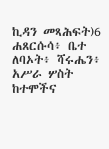ኪዳን መጻሕፍት)6 ሐጸርሱሳ፥ ቤተ ለባኦት፥ ሻሩሔን፥ አሥራ ሦስት ከተሞችና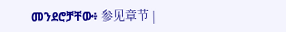መንደሮቻቸው፥ 参见章节 |